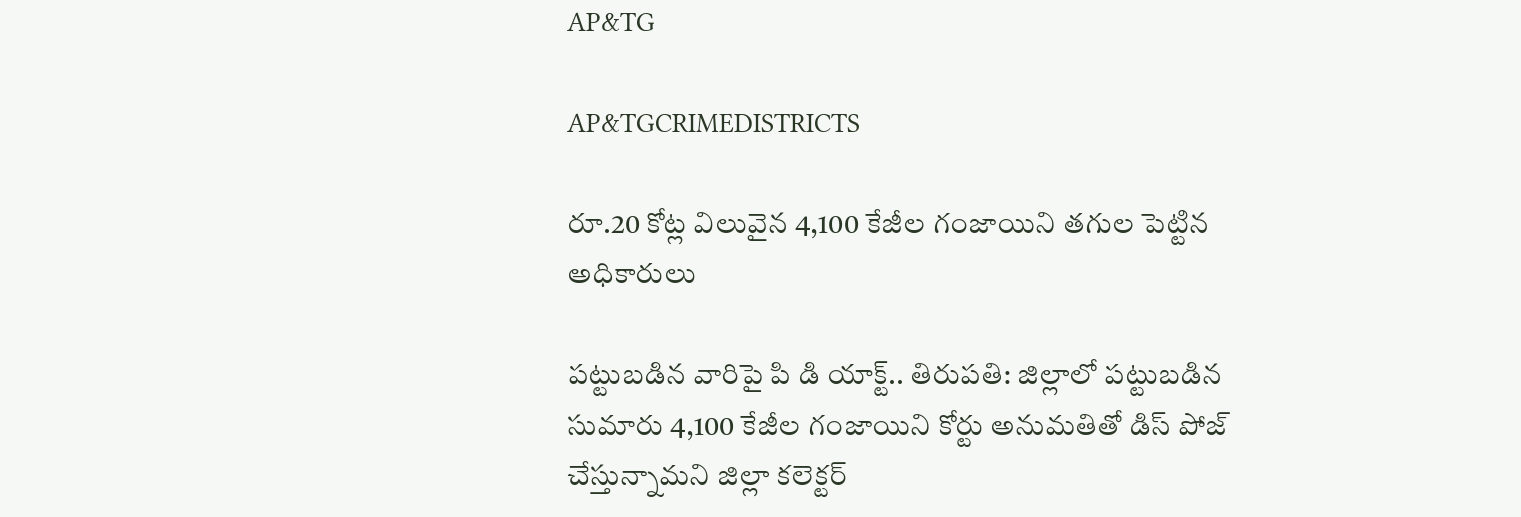AP&TG

AP&TGCRIMEDISTRICTS

రూ.20 కోట్ల విలువైన 4,100 కేజీల గంజాయిని తగుల పెట్టిన అధికారులు

పట్టుబడిన వారిపై పి డి యాక్ట్.. తిరుపతి: జిల్లాలో పట్టుబడిన సుమారు 4,100 కేజీల గంజాయిని కోర్టు అనుమతితో డిస్ పోజ్ చేస్తున్నామని జిల్లా కలెక్టర్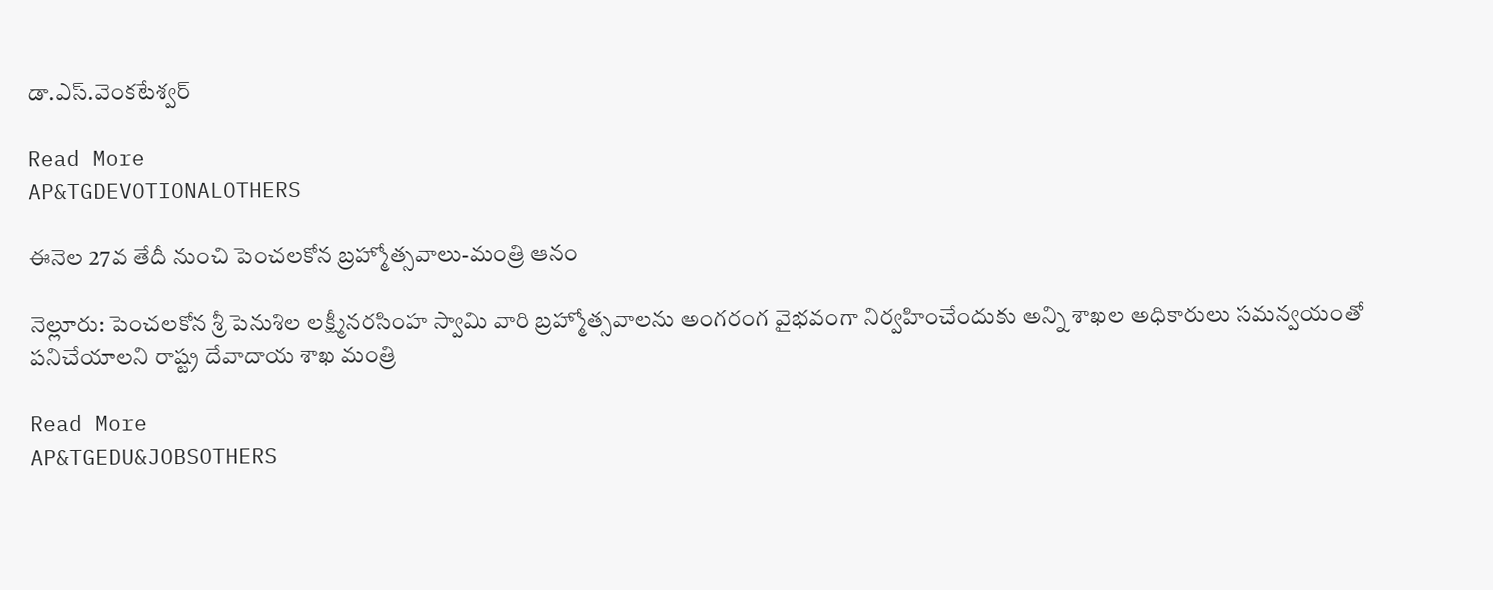డా.ఎస్.వెంకటేశ్వర్

Read More
AP&TGDEVOTIONALOTHERS

ఈనెల 27వ తేదీ నుంచి పెంచలకోన బ్రహ్మోత్సవాలు-మంత్రి ఆనం

నెల్లూరు: పెంచలకోన శ్రీ పెనుశిల లక్ష్మీనరసింహ స్వామి వారి బ్రహ్మోత్సవాలను అంగరంగ వైభవంగా నిర్వహించేందుకు అన్ని శాఖల అధికారులు సమన్వయంతో పనిచేయాలని రాష్ట్ర దేవాదాయ శాఖ మంత్రి

Read More
AP&TGEDU&JOBSOTHERS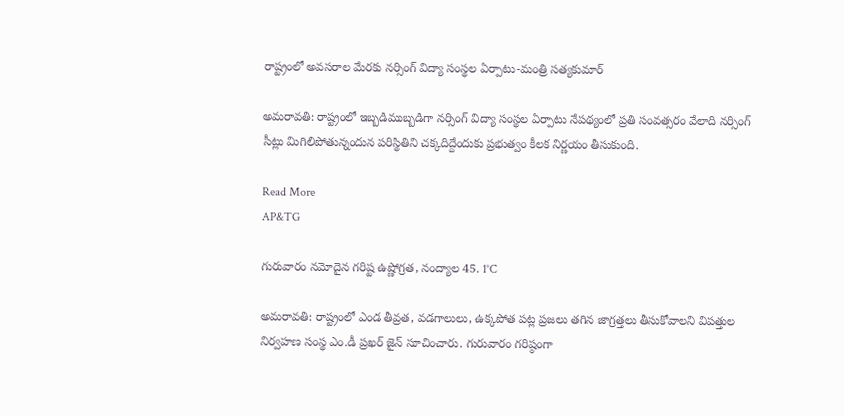రాష్ట్రంలో అవసరాల మేరకు న‌ర్సింగ్ విద్యా సంస్థ‌ల ఏర్పాటు-మంత్రి సత్యకుమార్

అమ‌రావ‌తి: రాష్ట్రంలో ఇబ్బ‌డిముబ్బ‌డిగా న‌ర్సింగ్ విద్యా సంస్థ‌ల ఏర్పాటు నేప‌థ్యంలో ప్ర‌తి సంవ‌త్స‌రం వేలాది న‌ర్సింగ్ సీట్లు మిగిలిపోతున్నందున ప‌రిస్థితిని చ‌క్క‌దిద్దేందుకు ప్ర‌భుత్వం కీల‌క నిర్ణ‌యం తీసుకుంది.

Read More
AP&TG

గురువారం నమోదైన గరిష్ట ఉష్ణోగ్రత, నంద్యాల 45. 1°C

అమరావతి: రాష్ట్రంలో ఎండ తీవ్రత, వడగాలులు, ఉక్కపోత పట్ల ప్రజలు తగిన జాగ్రత్తలు తీసుకోవాలని విపత్తుల నిర్వహణ సంస్థ ఎం.డీ ప్రఖర్ జైన్ సూచించారు. గురువారం గరిష్ఠంగా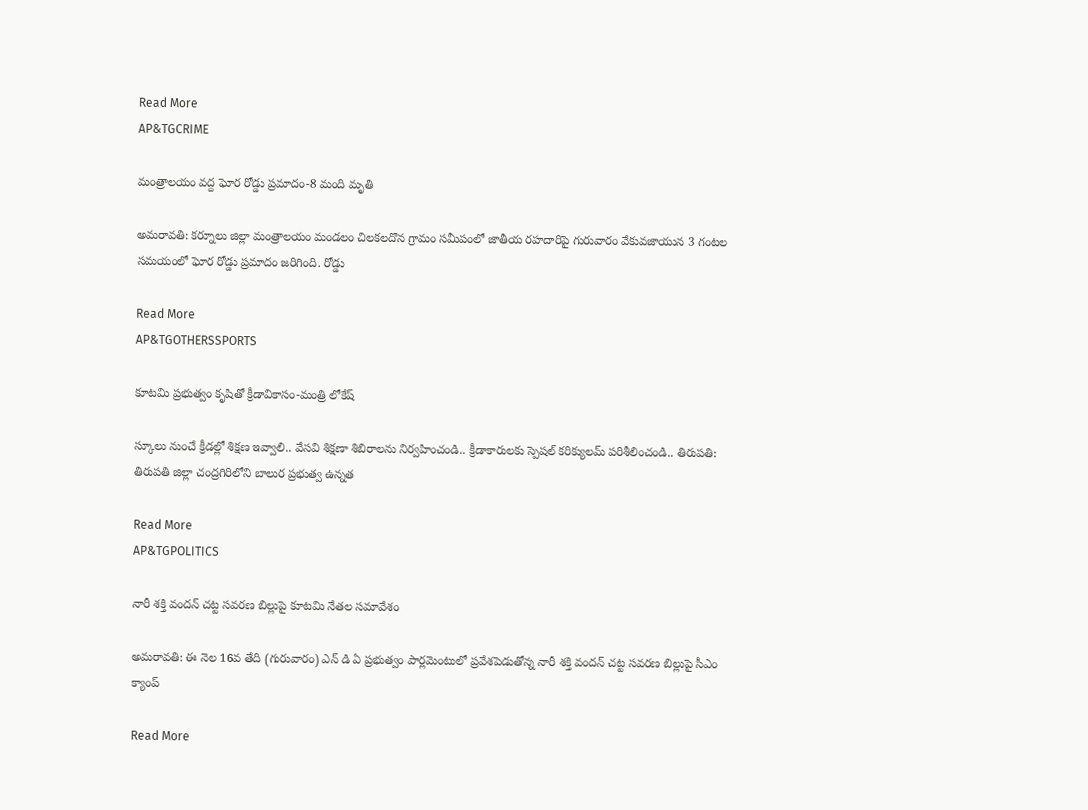Read More
AP&TGCRIME

మంత్రాలయం వద్ద ఘోర రోడ్డు ప్రమాదం-8 మంది మృతి

అమరావతి: కర్నూలు జిల్లా మంత్రాలయం మండలం చిలకలదొన గ్రామం సమీపంలో జాతీయ రహదారిపై గురువారం వేకువజాయున 3 గంటల సమయంలో ఘోర రోడ్డు ప్రమాదం జరిగింది. రోడ్డు

Read More
AP&TGOTHERSSPORTS

కూట‌మి ప్ర‌భుత్వం కృషితో క్రీడావికాసం-మంత్రి లోకేష్

స్కూలు నుంచే క్రీడల్లో శిక్షణ ఇవ్వాలి.. వేసవి శిక్షణా శిబిరాలను నిర్వహించండి.. క్రీడాకారులకు స్పెషల్ కరిక్యులమ్ పరిశీలించండి.. తిరుపతి: తిరుపతి జిల్లా చంద్రగిరిలోని బాలుర ప్రభుత్వ ఉన్నత

Read More
AP&TGPOLITICS

నారీ శక్తి వందన్ చట్ట సవరణ బిల్లుపై కూటమి నేతల సమావేశం

అమరావతి: ఈ నెల 16వ తేది (గురువారం) ఎన్ డి ఏ ప్రభుత్వం పార్లమెంటులో ప్రవేశపెడుతోన్న నారీ శక్తి వందన్ చట్ట సవరణ బిల్లుపై సీఎం క్యాంప్

Read More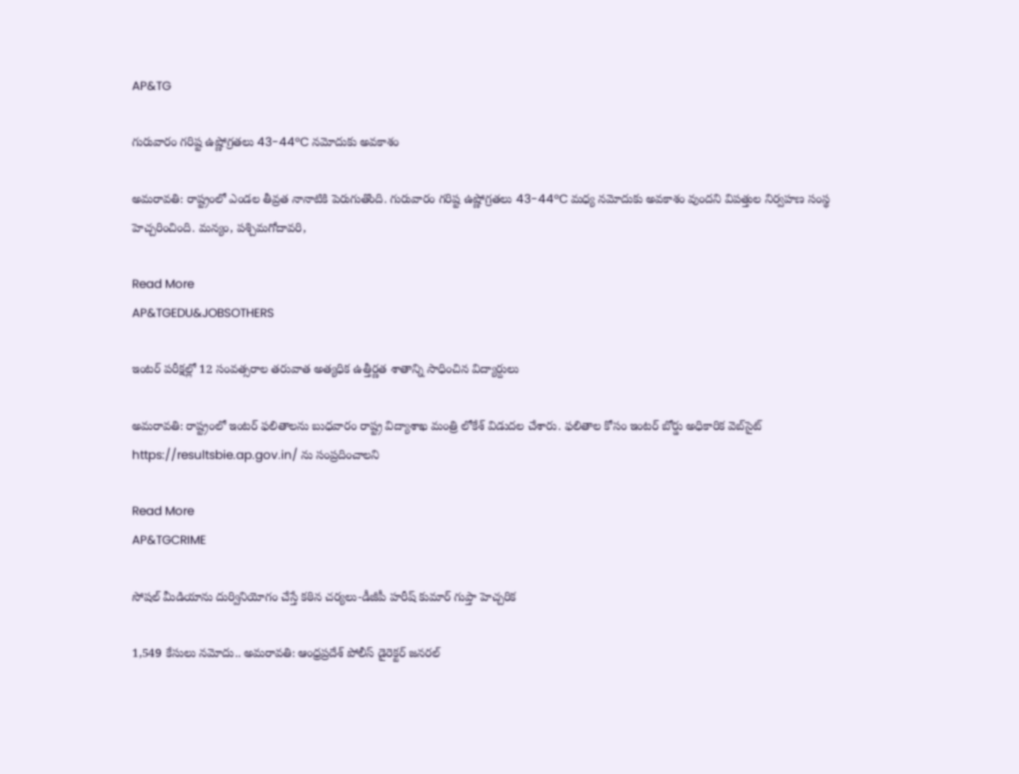AP&TG

గురువారం గరిష్ట ఉష్ణోగ్రతలు 43-44°C నమోదుకు అవకాశం

అమరావతి: రాష్ట్రంలో ఎండల తీవ్రత నానాటికి పెరుగుతొంది. గురువారం గరిష్ట ఉష్ణోగ్రతలు 43-44°C మధ్య నమోదుకు అవకాశం వుందని విపత్తుల నిర్వహణ సంస్థ హెచ్చరించింది. మన్యం, పశ్చిమగోదావరి,

Read More
AP&TGEDU&JOBSOTHERS

ఇంటర్ పరీక్షల్లో 12 సంవత్సరాల తరువాత అత్యధిక ఉత్తీర్ణత శాతాన్ని సాధించిన విద్యార్దులు

అమరావతి: రాష్ట్రంలో ఇంటర్ ఫలితాలను బుధవారం రాష్ట్ర విద్యాశాఖ మంత్రి లోకేశ్ విడుదల చేశారు. ఫలితాల కోసం ఇంటర్ బోర్డు అధికారిక వెబ్‌సైట్‌  https://resultsbie.ap.gov.in/ ను సంప్రదించాలని

Read More
AP&TGCRIME

సోషల్ మీడియాను దుర్వినియోగం చేస్తే కఠిన చర్యలు-డీజీపీ హరీష్ కుమార్ గుప్తా హెచ్చరిక

1,549 కేసులు నమోదు.. అమరావతి: ఆంధ్రప్రదేశ్ పోలీస్ డైరెక్టర్ జనరల్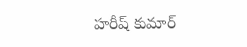హరీష్ కుమార్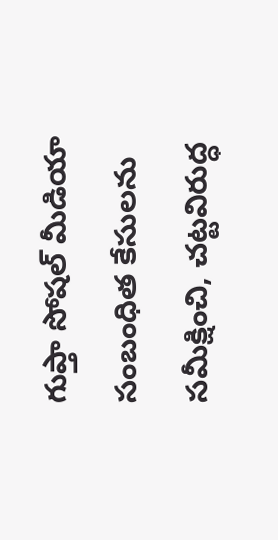గుప్తా సోషల్ మీడియా సంబంధిత కేసులను సమీక్షించి, చట్టవిరుద్ధ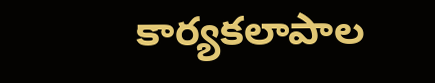కార్యకలాపాల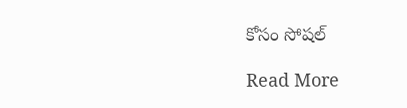కోసం సోషల్

Read More